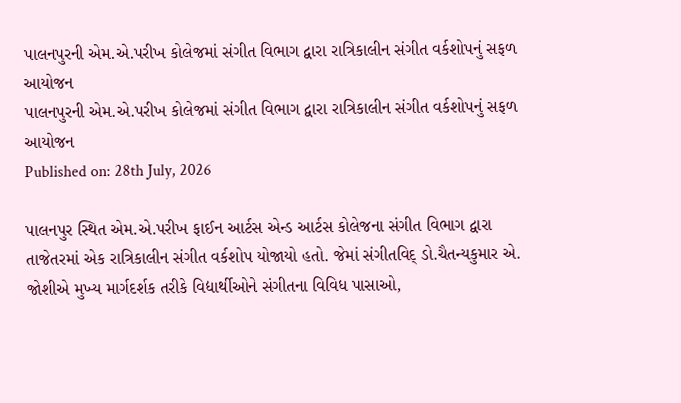પાલનપુરની એમ.એ.પરીખ કોલેજમાં સંગીત વિભાગ દ્વારા રાત્રિકાલીન સંગીત વર્કશોપનું સફળ આયોજન
પાલનપુરની એમ.એ.પરીખ કોલેજમાં સંગીત વિભાગ દ્વારા રાત્રિકાલીન સંગીત વર્કશોપનું સફળ આયોજન
Published on: 28th July, 2026

પાલનપુર સ્થિત એમ.એ.પરીખ ફાઈન આર્ટસ એન્ડ આર્ટસ કોલેજના સંગીત વિભાગ દ્વારા તાજેતરમાં એક રાત્રિકાલીન સંગીત વર્કશોપ યોજાયો હતો. જેમાં સંગીતવિદ્ ડો.ચૈતન્યકુમાર એ. જોશીએ મુખ્ય માર્ગદર્શક તરીકે વિદ્યાર્થીઓને સંગીતના વિવિધ પાસાઓ,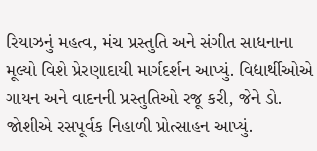રિયાઝનું મહત્વ, મંચ પ્રસ્તુતિ અને સંગીત સાધનાના મૂલ્યો વિશે પ્રેરણાદાયી માર્ગદર્શન આપ્યું. વિદ્યાર્થીઓએ ગાયન અને વાદનની પ્રસ્તુતિઓ રજૂ કરી, જેને ડો. જોશીએ રસપૂર્વક નિહાળી પ્રોત્સાહન આપ્યું.